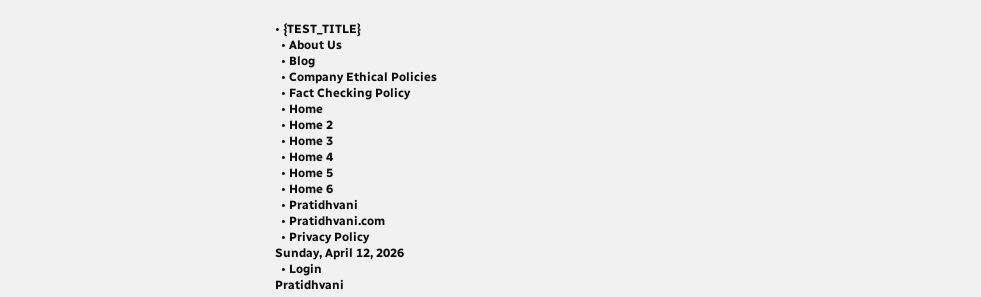• {TEST_TITLE}
  • About Us
  • Blog
  • Company Ethical Policies
  • Fact Checking Policy
  • Home
  • Home 2
  • Home 3
  • Home 4
  • Home 5
  • Home 6
  • Pratidhvani
  • Pratidhvani.com
  • Privacy Policy
Sunday, April 12, 2026
  • Login
Pratidhvani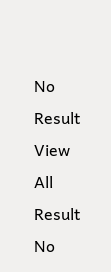No Result
View All Result
No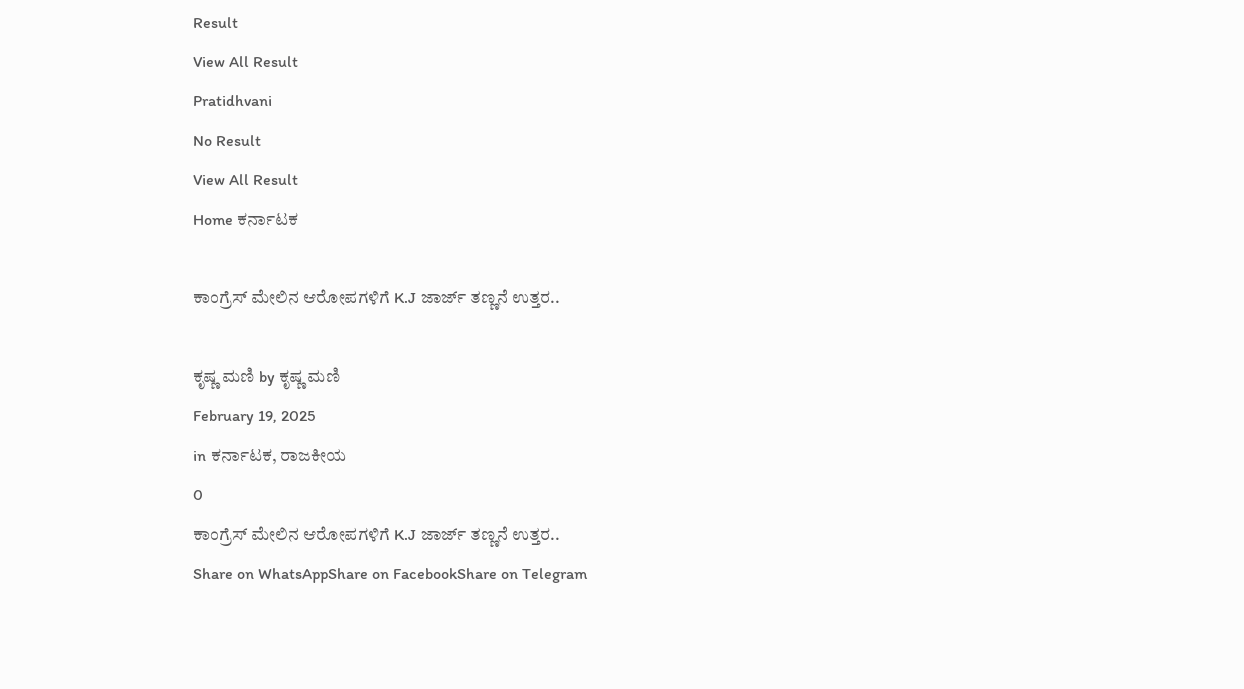Result
View All Result
Pratidhvani
No Result
View All Result
Home ಕರ್ನಾಟಕ

ಕಾಂಗ್ರೆಸ್‌ ಮೇಲಿನ ಆರೋಪಗಳಿಗೆ K.J ಜಾರ್ಜ್‌ ತಣ್ಣನೆ ಉತ್ತರ..

ಕೃಷ್ಣ ಮಣಿ by ಕೃಷ್ಣ ಮಣಿ
February 19, 2025
in ಕರ್ನಾಟಕ, ರಾಜಕೀಯ
0
ಕಾಂಗ್ರೆಸ್‌ ಮೇಲಿನ ಆರೋಪಗಳಿಗೆ K.J ಜಾರ್ಜ್‌ ತಣ್ಣನೆ ಉತ್ತರ..
Share on WhatsAppShare on FacebookShare on Telegram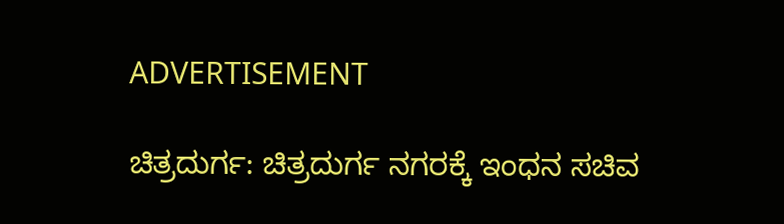ADVERTISEMENT

ಚಿತ್ರದುರ್ಗ: ಚಿತ್ರದುರ್ಗ ನಗರಕ್ಕೆ ಇಂಧನ ಸಚಿವ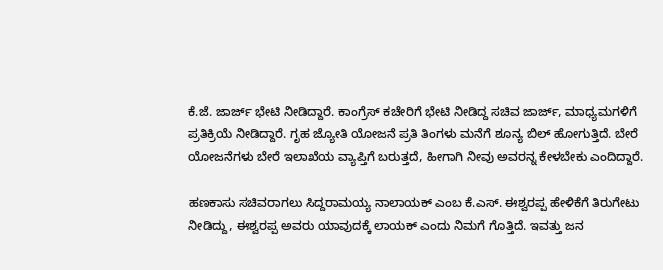ಕೆ.ಜೆ. ಜಾರ್ಜ್ ಭೇಟಿ ನೀಡಿದ್ದಾರೆ. ಕಾಂಗ್ರೆಸ್ ಕಚೇರಿಗೆ ಭೇಟಿ ನೀಡಿದ್ದ ಸಚಿವ ಜಾರ್ಜ್, ಮಾಧ್ಯಮಗಳಿಗೆ ಪ್ರತಿಕ್ರಿಯೆ ನೀಡಿದ್ದಾರೆ. ಗೃಹ ಜ್ಯೋತಿ ಯೋಜನೆ ಪ್ರತಿ ತಿಂಗಳು ಮನೆಗೆ ಶೂನ್ಯ ಬಿಲ್ ಹೋಗುತ್ತಿದೆ. ಬೇರೆ ಯೋಜನೆಗಳು ಬೇರೆ ಇಲಾಖೆಯ ವ್ಯಾಪ್ತಿಗೆ ಬರುತ್ತದೆ, ಹೀಗಾಗಿ ನೀವು ಅವರನ್ನ ಕೇಳಬೇಕು ಎಂದಿದ್ದಾರೆ.

ಹಣಕಾಸು ಸಚಿವರಾಗಲು ಸಿದ್ದರಾಮಯ್ಯ ನಾಲಾಯಕ್ ಎಂಬ ಕೆ.ಎಸ್. ಈಶ್ವರಪ್ಪ ಹೇಳಿಕೆಗೆ ತಿರುಗೇಟು ನೀಡಿದ್ದು, ಈಶ್ವರಪ್ಪ ಅವರು ಯಾವುದಕ್ಕೆ ಲಾಯಕ್ ಎಂದು ನಿಮಗೆ ಗೊತ್ತಿದೆ. ಇವತ್ತು ಜನ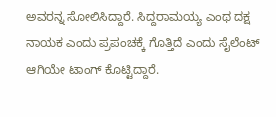ಅವರನ್ನ ಸೋಲಿಸಿದ್ದಾರೆ. ಸಿದ್ದರಾಮಯ್ಯ ಎಂಥ ದಕ್ಷ ನಾಯಕ ಎಂದು ಪ್ರಪಂಚಕ್ಕೆ ಗೊತ್ತಿದೆ ಎಂದು ಸೈಲೆಂಟ್‌ ಆಗಿಯೇ ಟಾಂಗ್‌ ಕೊಟ್ಟಿದ್ದಾರೆ.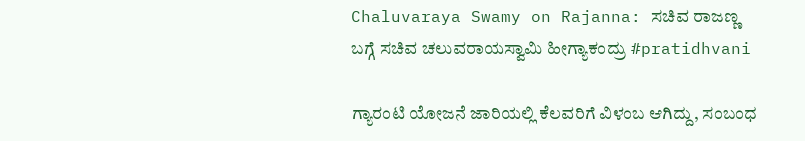Chaluvaraya Swamy on Rajanna: ಸಚಿವ ರಾಜಣ್ಣ ಬಗ್ಗೆ ಸಚಿವ ಚಲುವರಾಯಸ್ವಾಮಿ ಹೀಗ್ಯಾಕಂದ್ರು #pratidhvani

ಗ್ಯಾರಂಟಿ ಯೋಜನೆ ಜಾರಿಯಲ್ಲಿ ಕೆಲವರಿಗೆ ವಿಳಂಬ ಆಗಿದ್ದು, ಸಂಬಂಧ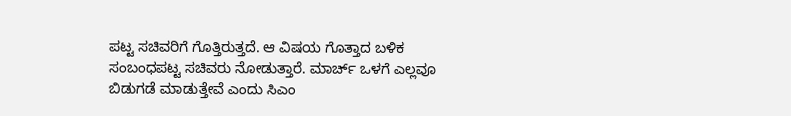ಪಟ್ಟ ಸಚಿವರಿಗೆ ಗೊತ್ತಿರುತ್ತದೆ. ಆ ವಿಷಯ ಗೊತ್ತಾದ ಬಳಿಕ ಸಂಬಂಧಪಟ್ಟ ಸಚಿವರು ನೋಡುತ್ತಾರೆ. ಮಾರ್ಚ್ ಒಳಗೆ ಎಲ್ಲವೂ ಬಿಡುಗಡೆ ಮಾಡುತ್ತೇವೆ ಎಂದು ಸಿಎಂ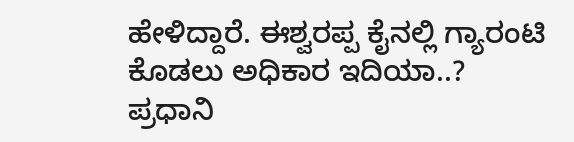ಹೇಳಿದ್ದಾರೆ. ಈಶ್ವರಪ್ಪ ಕೈನಲ್ಲಿ ಗ್ಯಾರಂಟಿ ಕೊಡಲು ಅಧಿಕಾರ ಇದಿಯಾ..? ಪ್ರಧಾನಿ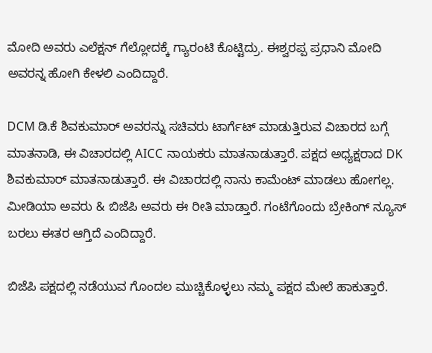ಮೋದಿ ಅವರು ಎಲೆಕ್ಷನ್ ಗೆಲ್ಲೋದಕ್ಕೆ ಗ್ಯಾರಂಟಿ ಕೊಟ್ಟಿದ್ರು. ಈಶ್ವರಪ್ಪ ಪ್ರಧಾನಿ ಮೋದಿ ಅವರನ್ನ ಹೋಗಿ ಕೇಳಲಿ ಎಂದಿದ್ದಾರೆ.

DCM ಡಿ.ಕೆ ಶಿವಕುಮಾರ್‌ ಅವರನ್ನು ಸಚಿವರು ಟಾರ್ಗೆಟ್ ಮಾಡುತ್ತಿರುವ ವಿಚಾರದ ಬಗ್ಗೆ ಮಾತನಾಡಿ, ಈ ವಿಚಾರದಲ್ಲಿ AICC ನಾಯಕರು ಮಾತನಾಡುತ್ತಾರೆ. ಪಕ್ಷದ ಅಧ್ಯಕ್ಷರಾದ DK ಶಿವಕುಮಾರ್ ಮಾತನಾಡುತ್ತಾರೆ. ಈ ವಿಚಾರದಲ್ಲಿ ನಾನು ಕಾಮೆಂಟ್ ಮಾಡಲು ಹೋಗಲ್ಲ. ಮೀಡಿಯಾ ಅವರು & ಬಿಜೆಪಿ ಅವರು ಈ ರೀತಿ ಮಾಡ್ತಾರೆ. ಗಂಟೆಗೊಂದು ಬ್ರೇಕಿಂಗ್ ನ್ಯೂಸ್ ಬರಲು ಈತರ ಆಗ್ತಿದೆ ಎಂದಿದ್ದಾರೆ.

ಬಿಜೆಪಿ ಪಕ್ಷದಲ್ಲಿ ನಡೆಯುವ ಗೊಂದಲ ಮುಚ್ಚಿಕೊಳ್ಳಲು ನಮ್ಮ ಪಕ್ಷದ ಮೇಲೆ ಹಾಕುತ್ತಾರೆ.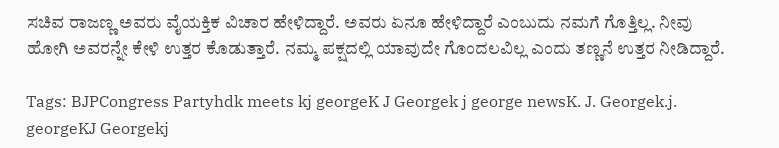ಸಚಿವ ರಾಜಣ್ಣ ಅವರು ವೈಯಕ್ತಿಕ ವಿಚಾರ ಹೇಳಿದ್ದಾರೆ. ಅವರು ಏನೂ ಹೇಳಿದ್ದಾರೆ ಎಂಬುದು ನಮಗೆ ಗೊತ್ತಿಲ್ಲ. ನೀವು ಹೋಗಿ ಅವರನ್ನೇ ಕೇಳಿ ಉತ್ತರ ಕೊಡುತ್ತಾರೆ. ನಮ್ಮ ಪಕ್ಷದಲ್ಲಿ ಯಾವುದೇ ಗೊಂದಲವಿಲ್ಲ ಎಂದು ತಣ್ಣನೆ ಉತ್ತರ ನೀಡಿದ್ದಾರೆ.

Tags: BJPCongress Partyhdk meets kj georgeK J Georgek j george newsK. J. Georgek.j. georgeKJ Georgekj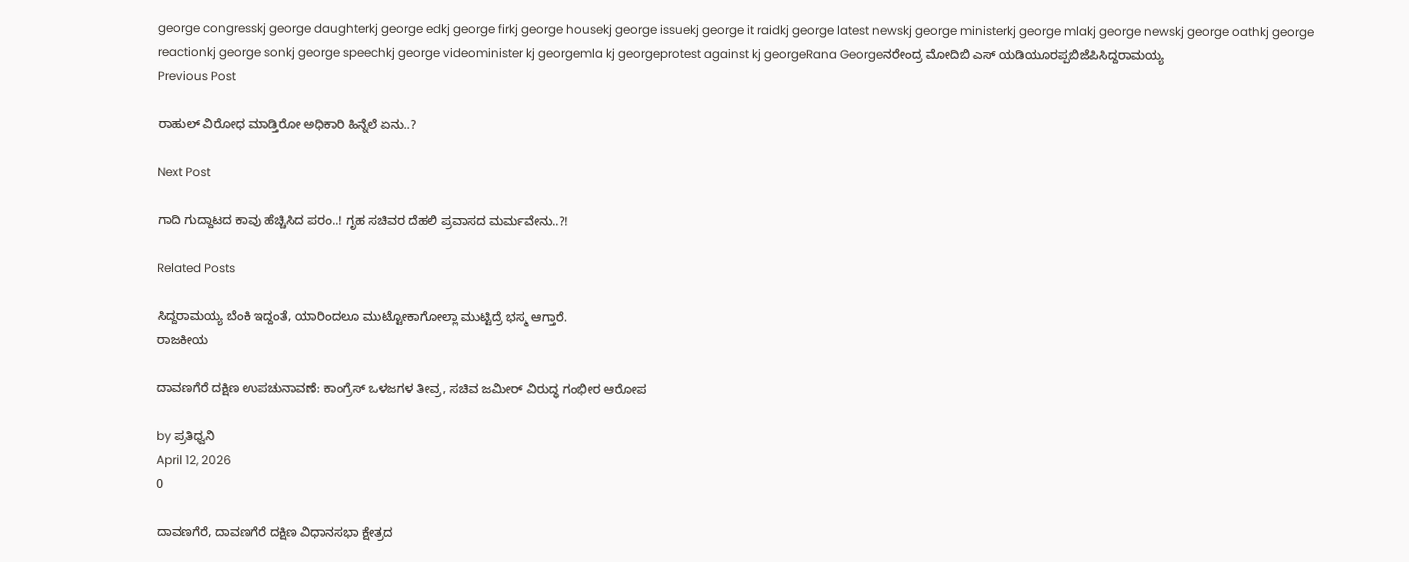george congresskj george daughterkj george edkj george firkj george housekj george issuekj george it raidkj george latest newskj george ministerkj george mlakj george newskj george oathkj george reactionkj george sonkj george speechkj george videominister kj georgemla kj georgeprotest against kj georgeRana Georgeನರೇಂದ್ರ ಮೋದಿಬಿ ಎಸ್ ಯಡಿಯೂರಪ್ಪಬಿಜೆಪಿಸಿದ್ದರಾಮಯ್ಯ
Previous Post

ರಾಹುಲ್‌ ವಿರೋಧ ಮಾಡ್ತಿರೋ ಅಧಿಕಾರಿ ಹಿನ್ನೆಲೆ ಏನು..?

Next Post

ಗಾದಿ ಗುದ್ದಾಟದ ಕಾವು ಹೆಚ್ಚಿಸಿದ ಪರಂ..! ಗೃಹ ಸಚಿವರ ದೆಹಲಿ ಪ್ರವಾಸದ ಮರ್ಮವೇನು..?!

Related Posts

ಸಿದ್ದರಾಮಯ್ಯ ಬೆಂಕಿ ಇದ್ದಂತೆ, ಯಾರಿಂದಲೂ ಮುಟ್ಟೋಕಾಗೋಲ್ಲಾ ಮುಟ್ಟಿದ್ರೆ ಭಸ್ಮ ಆಗ್ತಾರೆ.
ರಾಜಕೀಯ

ದಾವಣಗೆರೆ ದಕ್ಷಿಣ ಉಪಚುನಾವಣೆ: ಕಾಂಗ್ರೆಸ್ ಒಳಜಗಳ ತೀವ್ರ, ಸಚಿವ ಜಮೀರ್ ವಿರುದ್ಧ ಗಂಭೀರ ಆರೋಪ

by ಪ್ರತಿಧ್ವನಿ
April 12, 2026
0

ದಾವಣಗೆರೆ, ದಾವಣಗೆರೆ ದಕ್ಷಿಣ ವಿಧಾನಸಭಾ ಕ್ಷೇತ್ರದ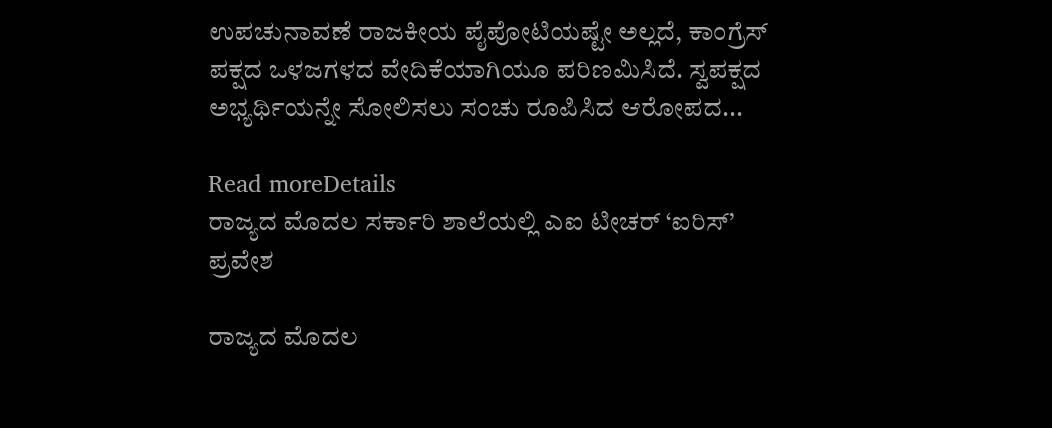ಉಪಚುನಾವಣೆ ರಾಜಕೀಯ ಪೈಪೋಟಿಯಷ್ಟೇ ಅಲ್ಲದೆ, ಕಾಂಗ್ರೆಸ್ ಪಕ್ಷದ ಒಳಜಗಳದ ವೇದಿಕೆಯಾಗಿಯೂ ಪರಿಣಮಿಸಿದೆ. ಸ್ವಪಕ್ಷದ ಅಭ್ಯರ್ಥಿಯನ್ನೇ ಸೋಲಿಸಲು ಸಂಚು ರೂಪಿಸಿದ ಆರೋಪದ...

Read moreDetails
ರಾಜ್ಯದ ಮೊದಲ ಸರ್ಕಾರಿ ಶಾಲೆಯಲ್ಲಿ ಎಐ ಟೀಚರ್ ‘ಐರಿಸ್’ ಪ್ರವೇಶ

ರಾಜ್ಯದ ಮೊದಲ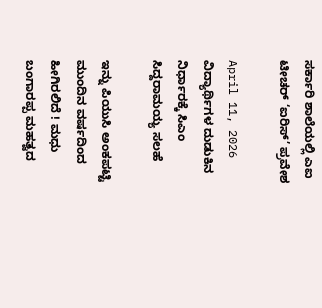ಸರ್ಕಾರಿ ಶಾಲೆಯಲ್ಲಿ ಎಐ ಟೀಚರ್ ‘ಐರಿಸ್’ ಪ್ರವೇಶ

April 11, 2026
ವಿದ್ಯಾರ್ಥಿಗಳ ದುಡುಕಿನ ನಿರ್ಧಾರಕ್ಕೆ ಸಿಎಂ ಸಿದ್ದರಾಮಯ್ಯ ಸಲಹೆ

ಇನ್ನು ಪಿಯುಸಿ ಅಂಕಪಟ್ಟಿ ಮುಂದಿನ ವರ್ಷದಿಂದ  ಹೀಗಿರಲಿದೆ ! ಮಧು ಬಂಗಾರಪ್ಪ ಮಹತ್ವದ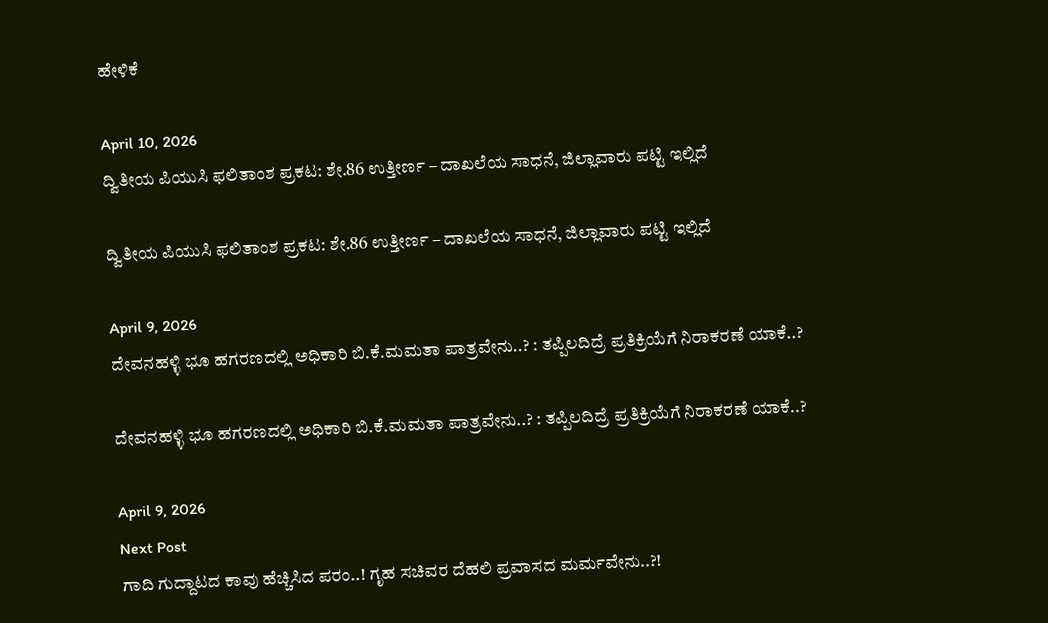ಹೇಳಿಕೆ

April 10, 2026
ದ್ವಿತೀಯ ಪಿಯುಸಿ ಫಲಿತಾಂಶ ಪ್ರಕಟ: ಶೇ.86 ಉತ್ತೀರ್ಣ – ದಾಖಲೆಯ ಸಾಧನೆ, ಜಿಲ್ಲಾವಾರು ಪಟ್ಟಿ ಇಲ್ಲಿದೆ

ದ್ವಿತೀಯ ಪಿಯುಸಿ ಫಲಿತಾಂಶ ಪ್ರಕಟ: ಶೇ.86 ಉತ್ತೀರ್ಣ – ದಾಖಲೆಯ ಸಾಧನೆ, ಜಿಲ್ಲಾವಾರು ಪಟ್ಟಿ ಇಲ್ಲಿದೆ

April 9, 2026
ದೇವನಹಳ್ಳಿ ಭೂ ಹಗರಣದಲ್ಲಿ ಅಧಿಕಾರಿ ಬಿ.ಕೆ.ಮಮತಾ ಪಾತ್ರವೇನು..? : ತಪ್ಪಿಲದಿದ್ರೆ ಪ್ರತಿಕ್ರಿಯೆಗೆ ನಿರಾಕರಣೆ ಯಾಕೆ..?

ದೇವನಹಳ್ಳಿ ಭೂ ಹಗರಣದಲ್ಲಿ ಅಧಿಕಾರಿ ಬಿ.ಕೆ.ಮಮತಾ ಪಾತ್ರವೇನು..? : ತಪ್ಪಿಲದಿದ್ರೆ ಪ್ರತಿಕ್ರಿಯೆಗೆ ನಿರಾಕರಣೆ ಯಾಕೆ..?

April 9, 2026
Next Post
ಗಾದಿ ಗುದ್ದಾಟದ ಕಾವು ಹೆಚ್ಚಿಸಿದ ಪರಂ..! ಗೃಹ ಸಚಿವರ ದೆಹಲಿ ಪ್ರವಾಸದ ಮರ್ಮವೇನು..?!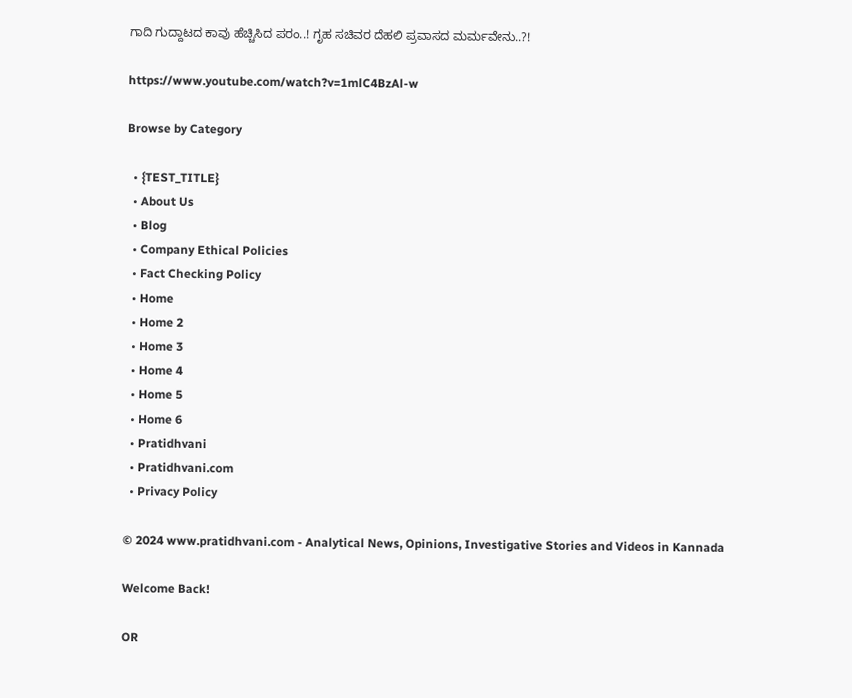ಗಾದಿ ಗುದ್ದಾಟದ ಕಾವು ಹೆಚ್ಚಿಸಿದ ಪರಂ..! ಗೃಹ ಸಚಿವರ ದೆಹಲಿ ಪ್ರವಾಸದ ಮರ್ಮವೇನು..?!

https://www.youtube.com/watch?v=1mlC4BzAl-w

Browse by Category

  • {TEST_TITLE}
  • About Us
  • Blog
  • Company Ethical Policies
  • Fact Checking Policy
  • Home
  • Home 2
  • Home 3
  • Home 4
  • Home 5
  • Home 6
  • Pratidhvani
  • Pratidhvani.com
  • Privacy Policy

© 2024 www.pratidhvani.com - Analytical News, Opinions, Investigative Stories and Videos in Kannada

Welcome Back!

OR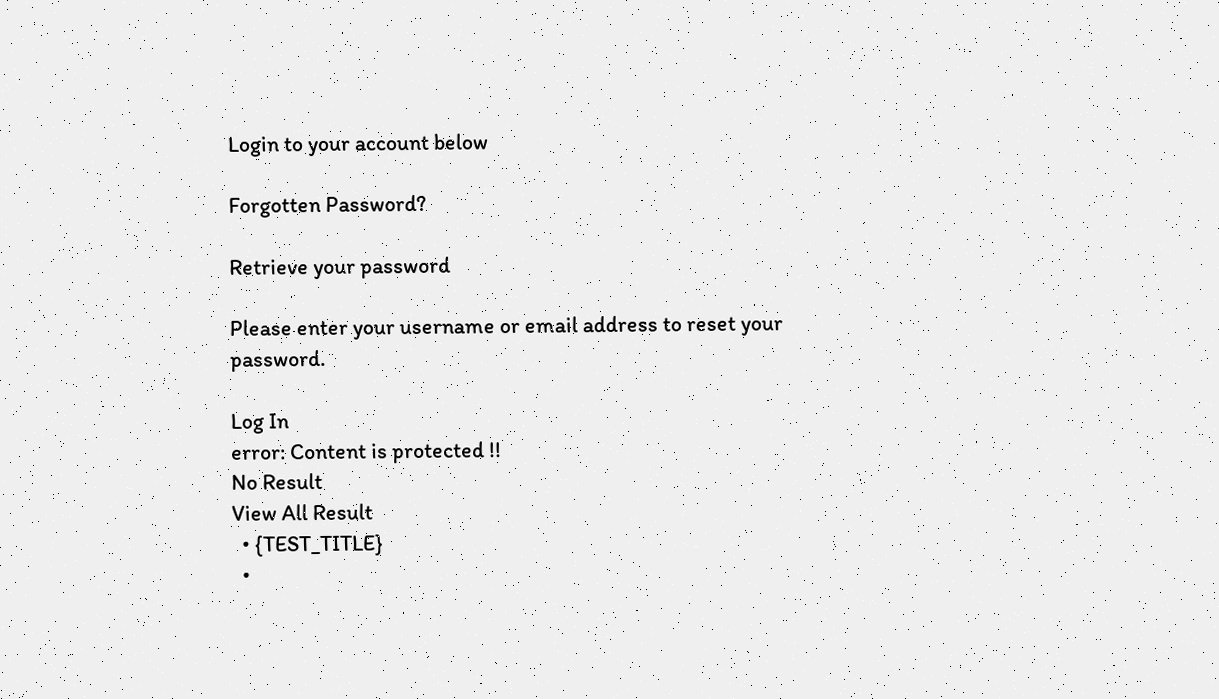Login to your account below

Forgotten Password?

Retrieve your password

Please enter your username or email address to reset your password.

Log In
error: Content is protected !!
No Result
View All Result
  • {TEST_TITLE}
  •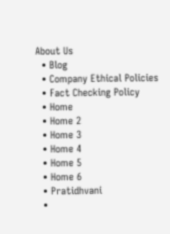About Us
  • Blog
  • Company Ethical Policies
  • Fact Checking Policy
  • Home
  • Home 2
  • Home 3
  • Home 4
  • Home 5
  • Home 6
  • Pratidhvani
  •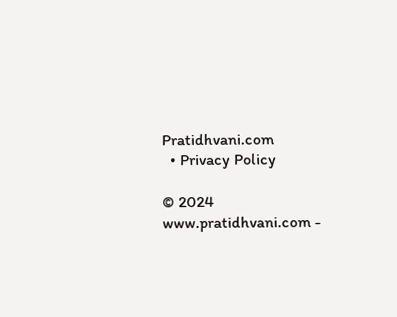Pratidhvani.com
  • Privacy Policy

© 2024 www.pratidhvani.com -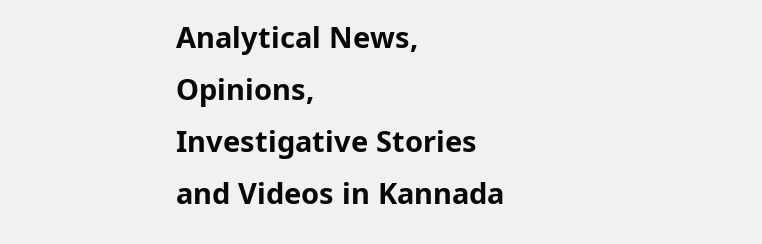Analytical News, Opinions, Investigative Stories and Videos in Kannada